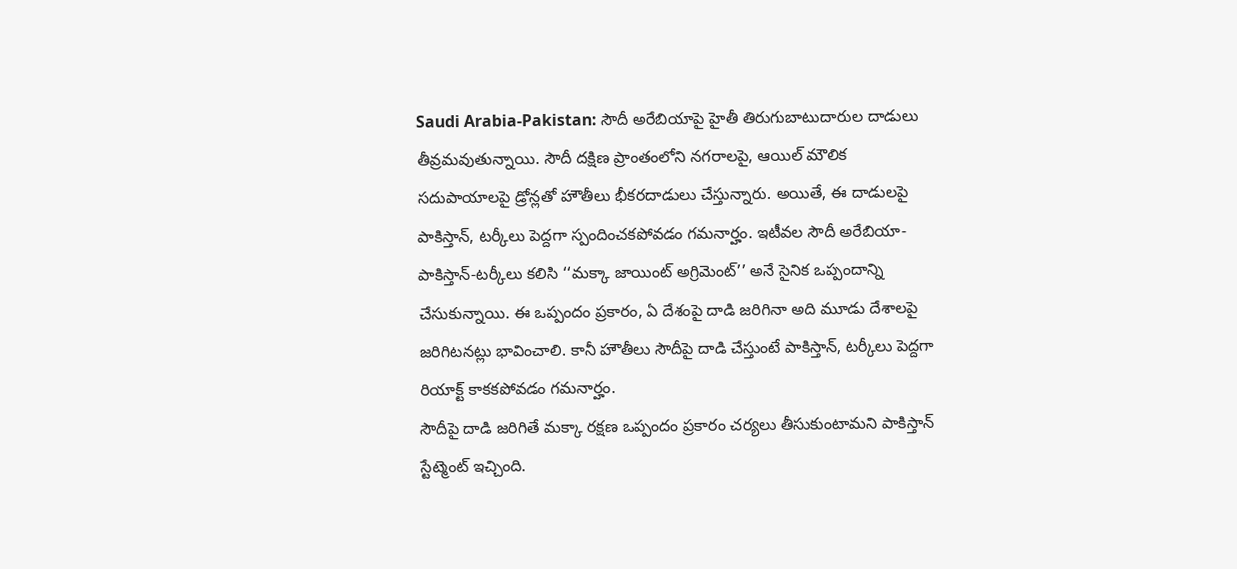Saudi Arabia-Pakistan: సౌదీ అరేబియాపై హైతీ తిరుగుబాటుదారుల దాడులు తీవ్రమవుతున్నాయి. సౌదీ దక్షిణ ప్రాంతంలోని నగరాలపై, ఆయిల్ మౌలిక సదుపాయాలపై డ్రోన్లతో హౌతీలు భీకరదాడులు చేస్తున్నారు. అయితే, ఈ దాడులపై పాకిస్తాన్, టర్కీలు పెద్దగా స్పందించకపోవడం గమనార్హం. ఇటీవల సౌదీ అరేబియా-పాకిస్తాన్-టర్కీలు కలిసి ‘‘మక్కా జాయింట్ అగ్రిమెంట్’’ అనే సైనిక ఒప్పందాన్ని చేసుకున్నాయి. ఈ ఒప్పందం ప్రకారం, ఏ దేశంపై దాడి జరిగినా అది మూడు దేశాలపై జరిగిటనట్లు భావించాలి. కానీ హౌతీలు సౌదీపై దాడి చేస్తుంటే పాకిస్తాన్, టర్కీలు పెద్దగా రియాక్ట్ కాకకపోవడం గమనార్హం.
సౌదీపై దాడి జరిగితే మక్కా రక్షణ ఒప్పందం ప్రకారం చర్యలు తీసుకుంటామని పాకిస్తాన్ స్టేట్మెంట్ ఇచ్చింది.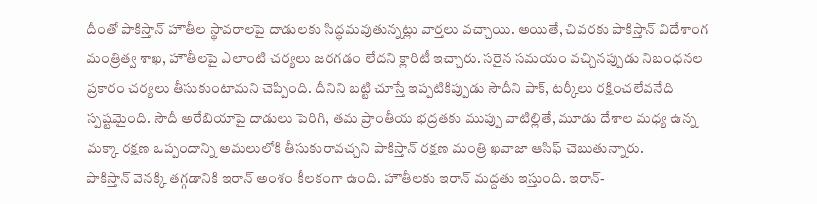దీంతో పాకిస్తాన్ హౌతీల స్థావరాలపై దాడులకు సిద్ధమవుతున్నట్లు వార్తలు వచ్చాయి. అయితే, చివరకు పాకిస్తాన్ విదేశాంగ మంత్రిత్వ శాఖ, హౌతీలపై ఎలాంటి చర్యలు జరగడం లేదని క్లారిటీ ఇచ్చారు. సరైన సమయం వచ్చినప్పుడు నిబంధనల ప్రకారం చర్యలు తీసుకుంటామని చెప్పింది. దీనిని బట్టి చూస్తే ఇప్పటికిప్పుడు సౌదీని పాక్, టర్కీలు రక్షించలేవనేది స్పష్టమైంది. సౌదీ అరేబియాపై దాడులు పెరిగి, తమ ప్రాంతీయ భద్రతకు ముప్పు వాటిల్లితే, మూడు దేశాల మధ్య ఉన్న మక్కా రక్షణ ఒప్పందాన్ని అమలులోకి తీసుకురావచ్చని పాకిస్తాన్ రక్షణ మంత్రి ఖవాజా ఆసిఫ్ చెబుతున్నారు.
పాకిస్తాన్ వెనక్కి తగ్గడానికి ఇరాన్ అంశం కీలకంగా ఉంది. హౌతీలకు ఇరాన్ మద్దతు ఇస్తుంది. ఇరాన్-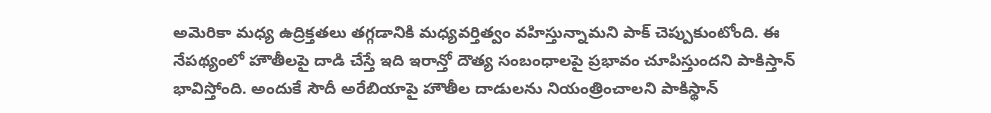అమెరికా మధ్య ఉద్రిక్తతలు తగ్గడానికి మధ్యవర్తిత్వం వహిస్తున్నామని పాక్ చెప్పుకుంటోంది. ఈ నేపథ్యంలో హౌతీలపై దాడి చేస్తే ఇది ఇరాన్తో దౌత్య సంబంధాలపై ప్రభావం చూపిస్తుందని పాకిస్తాన్ భావిస్తోంది. అందుకే సౌదీ అరేబియాపై హౌతీల దాడులను నియంత్రించాలని పాకిస్థాన్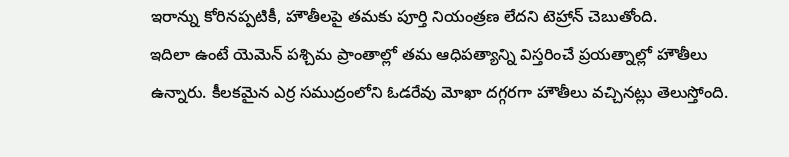ఇరాన్ను కోరినప్పటికీ, హౌతీలపై తమకు పూర్తి నియంత్రణ లేదని టెహ్రాన్ చెబుతోంది.
ఇదిలా ఉంటే యెమెన్ పశ్చిమ ప్రాంతాల్లో తమ ఆధిపత్యాన్ని విస్తరించే ప్రయత్నాల్లో హౌతీలు ఉన్నారు. కీలకమైన ఎర్ర సముద్రంలోని ఓడరేవు మోఖా దగ్గరగా హౌతీలు వచ్చినట్లు తెలుస్తోంది.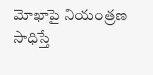మోఖాపై నియంత్రణ సాధిస్తే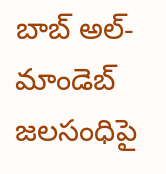బాబ్ అల్-మాండెబ్ జలసంధిపై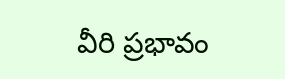వీరి ప్రభావం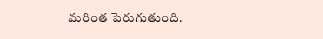మరింత పెరుగుతుంది.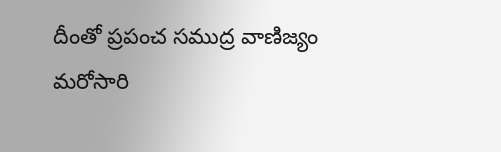దీంతో ప్రపంచ సముద్ర వాణిజ్యం మరోసారి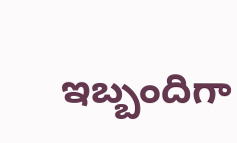ఇబ్బందిగా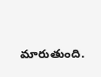మారుతుంది.